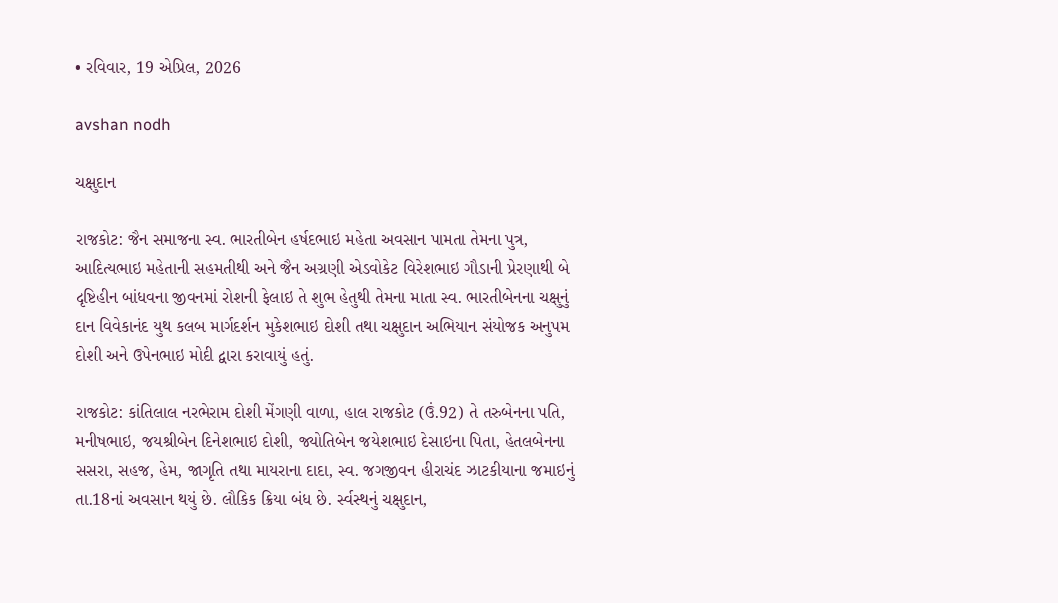• રવિવાર, 19 એપ્રિલ, 2026

avshan nodh

ચક્ષુદાન

રાજકોટ: જૈન સમાજના સ્વ. ભારતીબેન હર્ષદભાઇ મહેતા અવસાન પામતા તેમના પુત્ર, આદિત્યભાઇ મહેતાની સહમતીથી અને જૈન અગ્રણી એડવોકેટ વિરેશભાઇ ગૌડાની પ્રેરણાથી બે દૃષ્ટિહીન બાંધવના જીવનમાં રોશની ફેલાઇ તે શુભ હેતુથી તેમના માતા સ્વ. ભારતીબેનના ચક્ષુનું દાન વિવેકાનંદ યુથ કલબ માર્ગદર્શન મુકેશભાઇ દોશી તથા ચક્ષુદાન અભિયાન સંયોજક અનુપમ દોશી અને ઉપેનભાઇ મોદી દ્વારા કરાવાયું હતું.

રાજકોટ: કાંતિલાલ નરભેરામ દોશી મેંગણી વાળા, હાલ રાજકોટ (ઉં.92) તે તરુબેનના પતિ, મનીષભાઇ, જયશ્રીબેન દિનેશભાઇ દોશી, જ્યોતિબેન જયેશભાઇ દેસાઇના પિતા, હેતલબેનના  સસરા, સહજ, હેમ, જાગૃતિ તથા માયરાના દાદા, સ્વ. જગજીવન હીરાચંદ ઝાટકીયાના જમાઇનું તા.18નાં અવસાન થયું છે. લૌકિક ક્રિયા બંધ છે. ર્સ્વસ્થનું ચક્ષુદાન,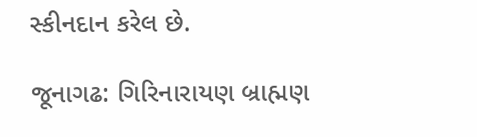સ્કીનદાન કરેલ છે.

જૂનાગઢ: ગિરિનારાયણ બ્રાહ્મણ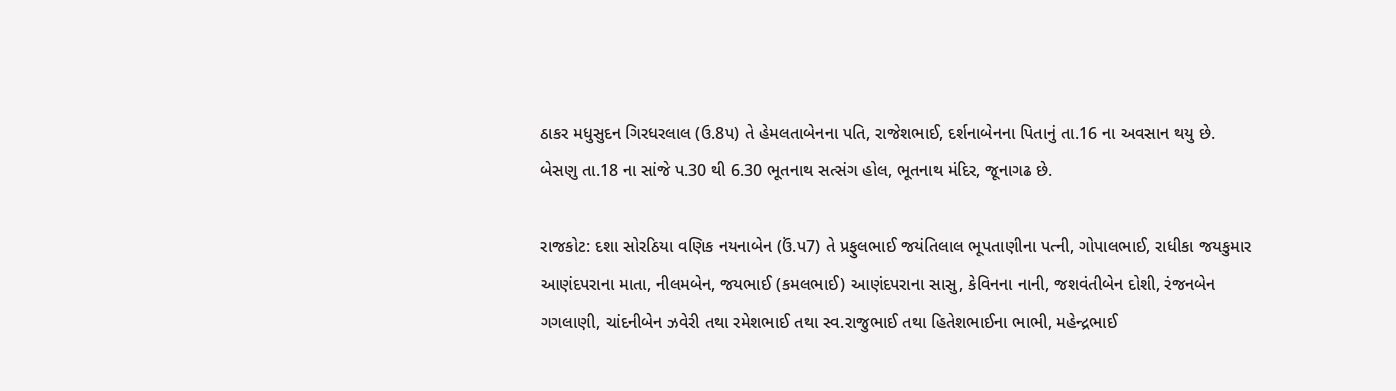ઠાકર મધુસુદન ગિરધરલાલ (ઉ.8પ) તે હેમલતાબેનના પતિ, રાજેશભાઈ, દર્શનાબેનના પિતાનું તા.16 ના અવસાન થયુ છે. બેસણુ તા.18 ના સાંજે પ.30 થી 6.30 ભૂતનાથ સત્સંગ હોલ, ભૂતનાથ મંદિર, જૂનાગઢ છે.

રાજકોટ: દશા સોરઠિયા વણિક નયનાબેન (ઉં.પ7) તે પ્રફુલભાઈ જયંતિલાલ ભૂપતાણીના પત્ની, ગોપાલભાઈ, રાધીકા જયકુમાર આણંદપરાના માતા, નીલમબેન, જયભાઈ (કમલભાઈ) આણંદપરાના સાસુ, કેવિનના નાની, જશવંતીબેન દોશી, રંજનબેન ગગલાણી, ચાંદનીબેન ઝવેરી તથા રમેશભાઈ તથા સ્વ.રાજુભાઈ તથા હિતેશભાઈના ભાભી, મહેન્દ્રભાઈ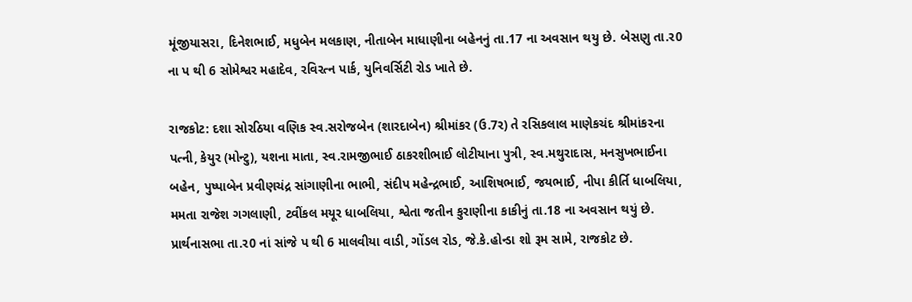મૂંજીયાસરા, દિનેશભાઈ, મધુબેન મલકાણ, નીતાબેન માધાણીના બહેનનું તા.17 ના અવસાન થયુ છે. બેસણુ તા.ર0 ના પ થી 6 સોમેશ્વર મહાદેવ, રવિરત્ન પાર્ક, યુનિવર્સિટી રોડ ખાતે છે.

રાજકોટ: દશા સોરઠિયા વણિક સ્વ.સરોજબેન (શારદાબેન) શ્રીમાંકર (ઉ.7ર) તે રસિકલાલ માણેકચંદ શ્રીમાંકરના પત્ની, કેયુર (મોન્ટુ), યશના માતા, સ્વ.રામજીભાઈ ઠાકરશીભાઈ લોટીયાના પુત્રી, સ્વ.મથુરાદાસ, મનસુખભાઈના બહેન, પુષ્પાબેન પ્રવીણચંદ્ર સાંગાણીના ભાભી, સંદીપ મહેન્દ્રભાઈ, આશિષભાઈ, જયભાઈ, નીપા કીર્તિ ધાબલિયા, મમતા રાજેશ ગગલાણી, ટ્વીંકલ મયૂર ધાબલિયા, શ્વેતા જતીન કુરાણીના કાકીનું તા.18 ના અવસાન થયું છે. પ્રાર્થનાસભા તા.ર0 નાં સાંજે પ થી 6 માલવીયા વાડી, ગોંડલ રોડ, જે.કે.હોન્ડા શો રૂમ સામે, રાજકોટ છે.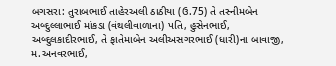બગસરા: તુરાબભાઈ તાહેરઅલી ઠાઠીયા (ઉ.75) તે તસ્નીમબેન અબ્દુલ્લાભાઈ માંકડા (વંથલીવાળાના) પતિ, હુસેનભાઈ, અબ્દુલકાદીરભાઈ, તે ફાતેમાબેન અલીઅસગરભાઈ (ધારી)ના બાવાજી, મ.અનવરભાઈ,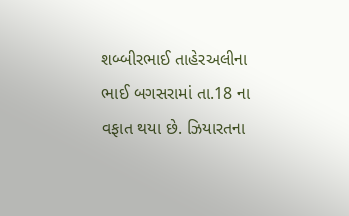શબ્બીરભાઈ તાહેરઅલીના ભાઈ બગસરામાં તા.18 ના વફાત થયા છે. ઝિયારતના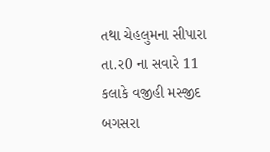તથા ચેહલુમના સીપારા તા.ર0 ના સવારે 11 કલાકે વજીહી મસ્જીદ બગસરા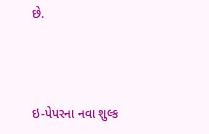છે.



ઇ-પેપરના નવા શુલ્ક